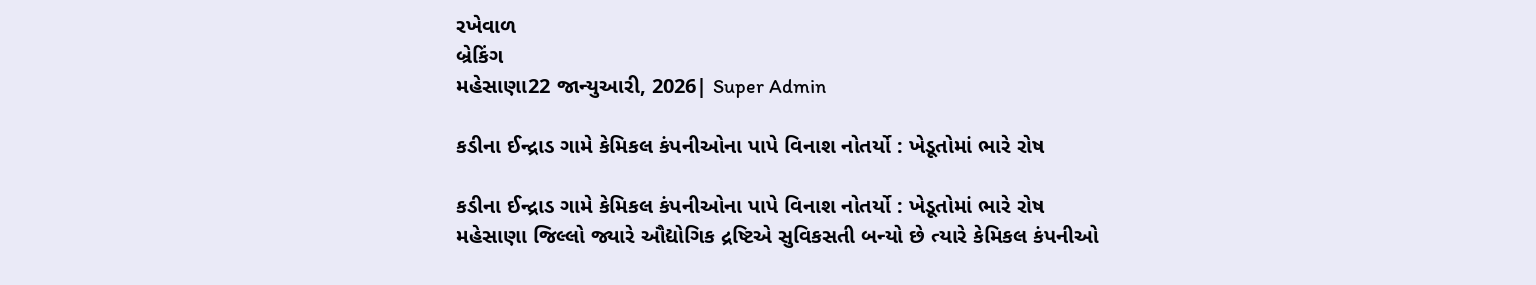રખેવાળ
બ્રેકિંગ
મહેસાણા22 જાન્યુઆરી, 2026| Super Admin

કડીના ઈન્દ્રાડ ગામે કેમિકલ કંપનીઓના પાપે વિનાશ નોતર્યો : ખેડૂતોમાં ભારે રોષ

કડીના ઈન્દ્રાડ ગામે કેમિકલ કંપનીઓના પાપે વિનાશ નોતર્યો : ખેડૂતોમાં ભારે રોષ
મહેસાણા જિલ્લો જ્યારે ઔદ્યોગિક દ્રષ્ટિએ સુવિકસતી બન્યો છે ત્યારે કેમિકલ કંપનીઓ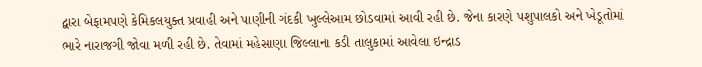દ્વારા બેફામપણે કેમિકલયુક્ત પ્રવાહી અને પાણીની ગંદકી ખુલ્લેઆમ છોડવામાં આવી રહી છે. જેના કારણે પશુપાલકો અને ખેડૂતોમાં ભારે નારાજગી જોવા મળી રહી છે. તેવામાં મહેસાણા જિલ્લાના કડી તાલુકામાં આવેલા ઇન્દ્રાડ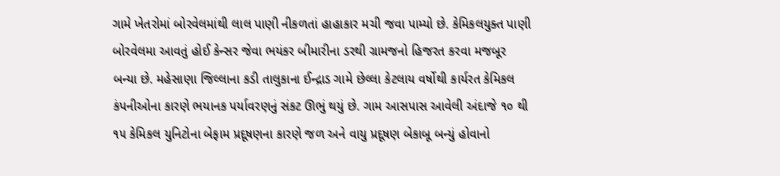ગામે ખેતરોમાં બોરવેલમાંથી લાલ પાણી નીકળતાં હાહાકાર મચી જવા પામ્યો છે. કેમિકલયુક્ત પાણી બોરવેલમા આવતું હોઈ કેન્સર જેવા ભયંકર બીમારીના ડરથી ગ્રામજનો હિજરત કરવા મજબૂર બન્યા છે. મહેસાણા જિલ્લાના કડી તાલુકાના ઈન્દ્રાડ ગામે છેલ્લા કેટલાય વર્ષોથી કાર્યરત કેમિકલ કંપનીઓના કારણે ભયાનક પર્યાવરણનું સંકટ ઊભું થયું છે. ગામ આસપાસ આવેલી અંદાજે ૧૦ થી ૧૫ કેમિકલ યુનિટોના બેફામ પ્રદૂષણના કારણે જળ અને વાયુ પ્રદૂષણ બેકાબૂ બન્યું હોવાનો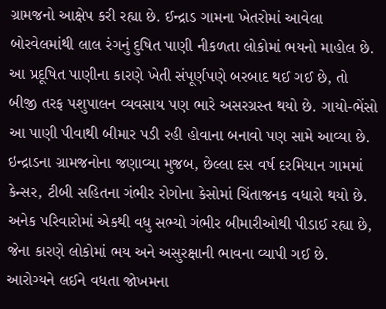ગ્રામજનો આક્ષેપ કરી રહ્યા છે. ઈન્દ્રાડ ગામના ખેતરોમાં આવેલા બોરવેલમાંથી લાલ રંગનું દુષિત પાણી નીકળતા લોકોમાં ભયનો માહોલ છે. આ પ્રદૂષિત પાણીના કારણે ખેતી સંપૂર્ણપણે બરબાદ થઈ ગઈ છે, તો બીજી તરફ પશુપાલન વ્યવસાય પણ ભારે અસરગ્રસ્ત થયો છે. ગાયો-ભેંસો આ પાણી પીવાથી બીમાર પડી રહી હોવાના બનાવો પણ સામે આવ્યા છે. ઇન્દ્રાડના ગ્રામજનોના જણાવ્યા મુજબ, છેલ્લા દસ વર્ષ દરમિયાન ગામમાં કેન્સર, ટીબી સહિતના ગંભીર રોગોના કેસોમાં ચિંતાજનક વધારો થયો છે. અનેક પરિવારોમાં એકથી વધુ સભ્યો ગંભીર બીમારીઓથી પીડાઈ રહ્યા છે, જેના કારણે લોકોમાં ભય અને અસુરક્ષાની ભાવના વ્યાપી ગઈ છે. આરોગ્યને લઈને વધતા જોખમના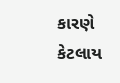કારણે કેટલાય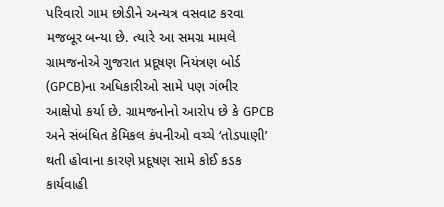પરિવારો ગામ છોડીને અન્યત્ર વસવાટ કરવા મજબૂર બન્યા છે. ત્યારે આ સમગ્ર મામલે ગ્રામજનોએ ગુજરાત પ્રદૂષણ નિયંત્રણ બોર્ડ (GPCB)ના અધિકારીઓ સામે પણ ગંભીર આક્ષેપો કર્યા છે. ગ્રામજનોનો આરોપ છે કે GPCB અને સંબંધિત કેમિકલ કંપનીઓ વચ્ચે ‘તોડપાણી’ થતી હોવાના કારણે પ્રદૂષણ સામે કોઈ કડક કાર્યવાહી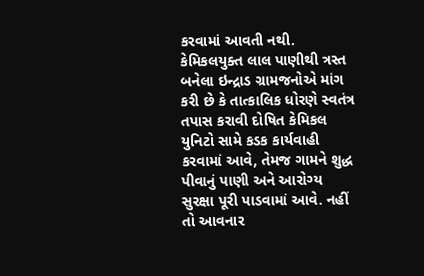કરવામાં આવતી નથી. કેમિકલયુક્ત લાલ પાણીથી ત્રસ્ત બનેલા ઇન્દ્રાડ ગ્રામજનોએ માંગ કરી છે કે તાત્કાલિક ધોરણે સ્વતંત્ર તપાસ કરાવી દોષિત કેમિકલ યુનિટો સામે કડક કાર્યવાહી કરવામાં આવે, તેમજ ગામને શુદ્ધ પીવાનું પાણી અને આરોગ્ય સુરક્ષા પૂરી પાડવામાં આવે. નહીં તો આવનાર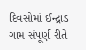દિવસોમાં ઈન્દ્રાડ ગામ સંપૂર્ણ રીતે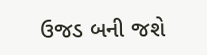ઉજડ બની જશે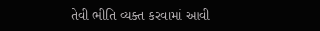તેવી ભીતિ વ્યક્ત કરવામાં આવી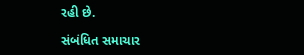રહી છે.

સંબંધિત સમાચાર